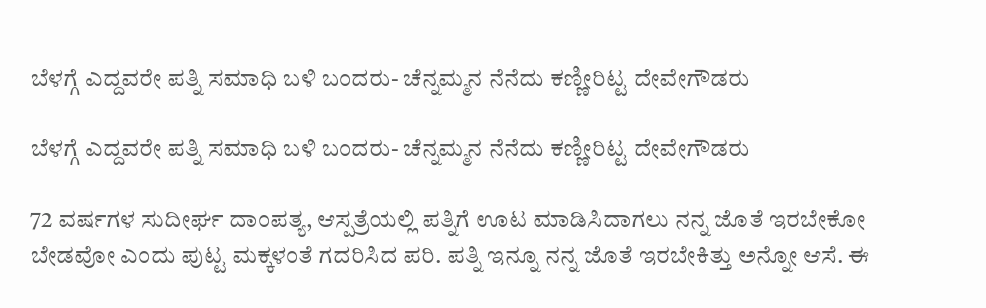ಬೆಳಗ್ಗೆ ಎದ್ದವರೇ ಪತ್ನಿ ಸಮಾಧಿ ಬಳಿ ಬಂದರು- ಚೆನ್ನಮ್ಮನ ನೆನೆದು ಕಣ್ಣೀರಿಟ್ಟ ದೇವೇಗೌಡರು

ಬೆಳಗ್ಗೆ ಎದ್ದವರೇ ಪತ್ನಿ ಸಮಾಧಿ ಬಳಿ ಬಂದರು- ಚೆನ್ನಮ್ಮನ ನೆನೆದು ಕಣ್ಣೀರಿಟ್ಟ ದೇವೇಗೌಡರು

72 ವರ್ಷಗಳ ಸುದೀರ್ಘ ದಾಂಪತ್ಯ, ಆಸ್ಪತ್ರೆಯಲ್ಲಿ ಪತ್ನಿಗೆ ಊಟ ಮಾಡಿಸಿದಾಗಲು ನನ್ನ ಜೊತೆ ಇರಬೇಕೋ ಬೇಡವೋ ಎಂದು ಪುಟ್ಟ ಮಕ್ಕಳಂತೆ ಗದರಿಸಿದ ಪರಿ. ಪತ್ನಿ ಇನ್ನೂ ನನ್ನ ಜೊತೆ ಇರಬೇಕಿತ್ತು ಅನ್ನೋ ಆಸೆ. ಈ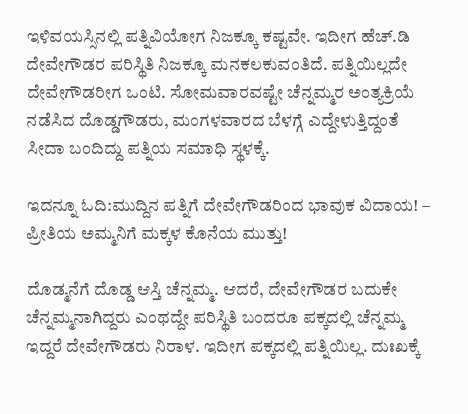ಇಳಿವಯಸ್ಸಿನಲ್ಲಿ ಪತ್ನಿವಿಯೋಗ ನಿಜಕ್ಕೂ ಕಷ್ಟವೇ. ಇದೀಗ ಹೆಚ್.ಡಿ ದೇವೇಗೌಡರ ಪರಿಸ್ಥಿತಿ ನಿಜಕ್ಕೂ ಮನಕಲಕುವಂತಿದೆ. ಪತ್ನಿಯಿಲ್ಲದೇ ದೇವೇಗೌಡರೀಗ ಒಂಟಿ. ಸೋಮವಾರವಷ್ಟೇ ಚೆನ್ನಮ್ಮರ ಅಂತ್ಯಕ್ರಿಯೆ ನಡೆಸಿದ ದೊಡ್ಡಗೌಡರು, ಮಂಗಳವಾರದ ಬೆಳಗ್ಗೆ ಎದ್ದೇಳುತ್ತಿದ್ದಂತೆ ಸೀದಾ ಬಂದಿದ್ದು ಪತ್ನಿಯ ಸಮಾಧಿ ಸ್ಥಳಕ್ಕೆ.

ಇದನ್ನೂ ಓದಿ:ಮುದ್ದಿನ ಪತ್ನಿಗೆ ದೇವೇಗೌಡರಿಂದ ಭಾವುಕ ವಿದಾಯ! – ಪ್ರೀತಿಯ ಅಮ್ಮನಿಗೆ ಮಕ್ಕಳ ಕೊನೆಯ ಮುತ್ತು!

ದೊಡ್ಮನೆಗೆ ದೊಡ್ಡ ಆಸ್ತಿ ಚೆನ್ನಮ್ಮ. ಆದರೆ, ದೇವೇಗೌಡರ ಬದುಕೇ ಚೆನ್ನಮ್ಮನಾಗಿದ್ದರು ಎಂಥದ್ದೇ ಪರಿಸ್ಥಿತಿ ಬಂದರೂ ಪಕ್ಕದಲ್ಲಿ ಚೆನ್ನಮ್ಮ ಇದ್ದರೆ ದೇವೇಗೌಡರು ನಿರಾಳ. ಇದೀಗ ಪಕ್ಕದಲ್ಲಿ ಪತ್ನಿಯಿಲ್ಲ. ದುಃಖಕ್ಕೆ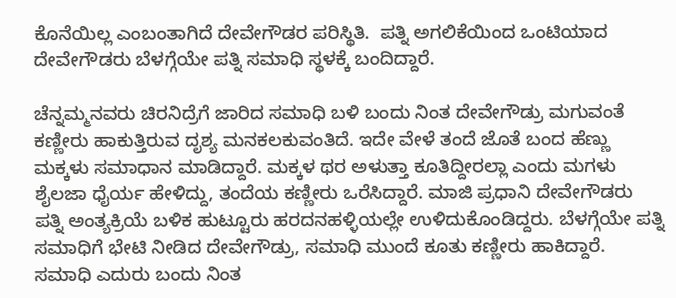ಕೊನೆಯಿಲ್ಲ ಎಂಬಂತಾಗಿದೆ ದೇವೇಗೌಡರ ಪರಿಸ್ಥಿತಿ.  ಪತ್ನಿ ಅಗಲಿಕೆಯಿಂದ ಒಂಟಿಯಾದ ದೇವೇಗೌಡರು ಬೆಳಗ್ಗೆಯೇ ಪತ್ನಿ ಸಮಾಧಿ ಸ್ಥಳಕ್ಕೆ ಬಂದಿದ್ದಾರೆ.

ಚೆನ್ನಮ್ಮನವರು ಚಿರನಿದ್ರೆಗೆ ಜಾರಿದ ಸಮಾಧಿ ಬಳಿ ಬಂದು ನಿಂತ ದೇವೇಗೌಡ್ರು ಮಗುವಂತೆ ಕಣ್ಣೀರು ಹಾಕುತ್ತಿರುವ ದೃಶ್ಯ ಮನಕಲಕುವಂತಿದೆ. ಇದೇ ವೇಳೆ ತಂದೆ ಜೊತೆ ಬಂದ ಹೆಣ್ಣು ಮಕ್ಕಳು ಸಮಾಧಾನ ಮಾಡಿದ್ದಾರೆ. ಮಕ್ಕಳ ಥರ ಅಳುತ್ತಾ ಕೂತಿದ್ದೀರಲ್ಲಾ‌ ಎಂದು ಮಗಳು ಶೈಲಜಾ ಧೈರ್ಯ ಹೇಳಿದ್ದು, ತಂದೆಯ ಕಣ್ಣೀರು ಒರೆಸಿದ್ದಾರೆ. ಮಾಜಿ ಪ್ರಧಾನಿ ದೇವೇಗೌಡರು ಪತ್ನಿ ಅಂತ್ಯಕ್ರಿಯೆ ಬಳಿಕ ಹುಟ್ಟೂರು ಹರದನಹಳ್ಳಿಯಲ್ಲೇ ಉಳಿದುಕೊಂಡಿದ್ದರು. ಬೆಳಗ್ಗೆಯೇ ಪತ್ನಿ ಸಮಾಧಿಗೆ ಭೇಟಿ ನೀಡಿದ ದೇವೇಗೌಡ್ರು, ಸಮಾಧಿ ಮುಂದೆ ಕೂತು ಕಣ್ಣೀರು ಹಾಕಿದ್ದಾರೆ. ಸಮಾಧಿ ಎದುರು ಬಂದು ನಿಂತ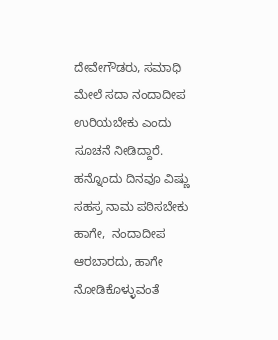ದೇವೇಗೌಡರು, ಸಮಾಧಿ ಮೇಲೆ ಸದಾ ನಂದಾದೀಪ ಉರಿಯಬೇಕು ಎಂದು ಸೂಚನೆ ನೀಡಿದ್ದಾರೆ. ಹನ್ನೊಂದು ದಿನವೂ ವಿಷ್ಣು ಸಹಸ್ರ ನಾಮ ಪಠಿಸಬೇಕು ಹಾಗೇ,  ನಂದಾದೀಪ ಆರಬಾರದು, ಹಾಗೇ ನೋಡಿಕೊಳ್ಳುವಂತೆ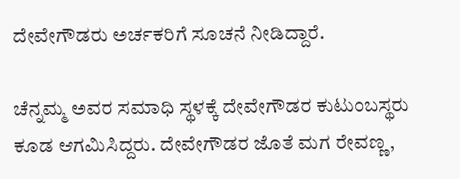ದೇವೇಗೌಡರು ಅರ್ಚಕರಿಗೆ ಸೂಚನೆ ನೀಡಿದ್ದಾರೆ.

ಚೆನ್ನಮ್ಮ ಅವರ ಸಮಾಧಿ ಸ್ಥಳಕ್ಕೆ ದೇವೇಗೌಡರ ಕುಟುಂಬಸ್ಥರು ಕೂಡ ಆಗಮಿಸಿದ್ದರು. ದೇವೇಗೌಡರ ಜೊತೆ ಮಗ ರೇವಣ್ಣ,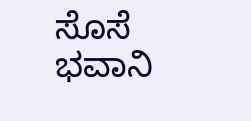ಸೊಸೆ ಭವಾನಿ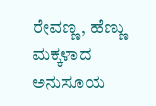ರೇವಣ್ಣ, ಹೆಣ್ಣು ಮಕ್ಕಳಾದ ಅನುಸೂಯ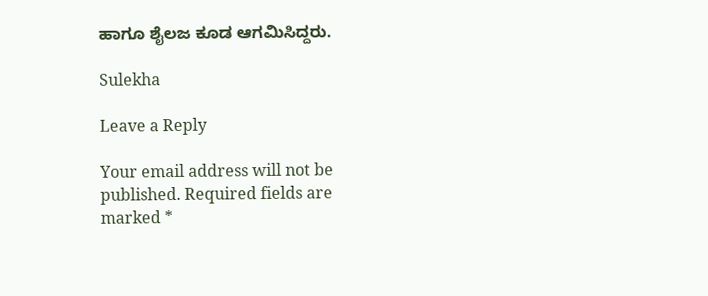ಹಾಗೂ ಶೈಲಜ ಕೂಡ ಆಗಮಿಸಿದ್ದರು.

Sulekha

Leave a Reply

Your email address will not be published. Required fields are marked *